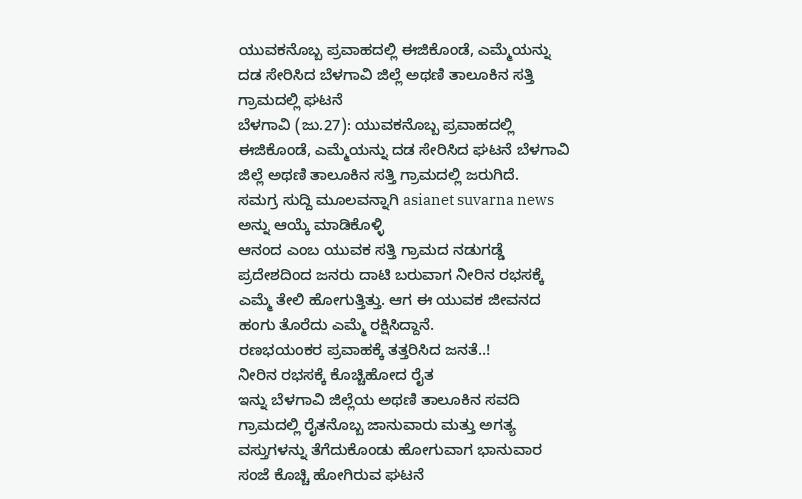ಯುವಕನೊಬ್ಬ ಪ್ರವಾಹದಲ್ಲಿ ಈಜಿಕೊಂಡೆ, ಎಮ್ಮೆಯನ್ನು ದಡ ಸೇರಿಸಿದ ಬೆಳಗಾವಿ ಜಿಲ್ಲೆ ಅಥಣಿ ತಾಲೂಕಿನ ಸತ್ತಿ ಗ್ರಾಮದಲ್ಲಿ ಘಟನೆ
ಬೆಳಗಾವಿ (ಜು.27): ಯುವಕನೊಬ್ಬ ಪ್ರವಾಹದಲ್ಲಿ ಈಜಿಕೊಂಡೆ, ಎಮ್ಮೆಯನ್ನು ದಡ ಸೇರಿಸಿದ ಘಟನೆ ಬೆಳಗಾವಿ ಜಿಲ್ಲೆ ಅಥಣಿ ತಾಲೂಕಿನ ಸತ್ತಿ ಗ್ರಾಮದಲ್ಲಿ ಜರುಗಿದೆ.
ಸಮಗ್ರ ಸುದ್ದಿ ಮೂಲವನ್ನಾಗಿ asianet suvarna news ಅನ್ನು ಆಯ್ಕೆ ಮಾಡಿಕೊಳ್ಳಿ
ಆನಂದ ಎಂಬ ಯುವಕ ಸತ್ತಿ ಗ್ರಾಮದ ನಡುಗಡ್ಡೆ ಪ್ರದೇಶದಿಂದ ಜನರು ದಾಟಿ ಬರುವಾಗ ನೀರಿನ ರಭಸಕ್ಕೆ ಎಮ್ಮೆ ತೇಲಿ ಹೋಗುತ್ತಿತ್ತು. ಆಗ ಈ ಯುವಕ ಜೀವನದ ಹಂಗು ತೊರೆದು ಎಮ್ಮೆ ರಕ್ಷಿಸಿದ್ದಾನೆ.
ರಣಭಯಂಕರ ಪ್ರವಾಹಕ್ಕೆ ತತ್ತರಿಸಿದ ಜನತೆ..!
ನೀರಿನ ರಭಸಕ್ಕೆ ಕೊಚ್ಚಿಹೋದ ರೈತ
ಇನ್ನು ಬೆಳಗಾವಿ ಜಿಲ್ಲೆಯ ಅಥಣಿ ತಾಲೂಕಿನ ಸವದಿ ಗ್ರಾಮದಲ್ಲಿ ರೈತನೊಬ್ಬ ಜಾನುವಾರು ಮತ್ತು ಅಗತ್ಯ ವಸ್ತುಗಳನ್ನು ತೆಗೆದುಕೊಂಡು ಹೋಗುವಾಗ ಭಾನುವಾರ ಸಂಜೆ ಕೊಚ್ಚಿ ಹೋಗಿರುವ ಘಟನೆ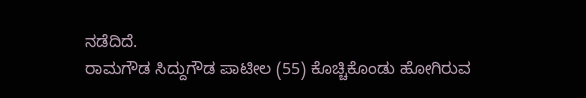ನಡೆದಿದೆ.
ರಾಮಗೌಡ ಸಿದ್ದುಗೌಡ ಪಾಟೀಲ (55) ಕೊಚ್ಚಿಕೊಂಡು ಹೋಗಿರುವ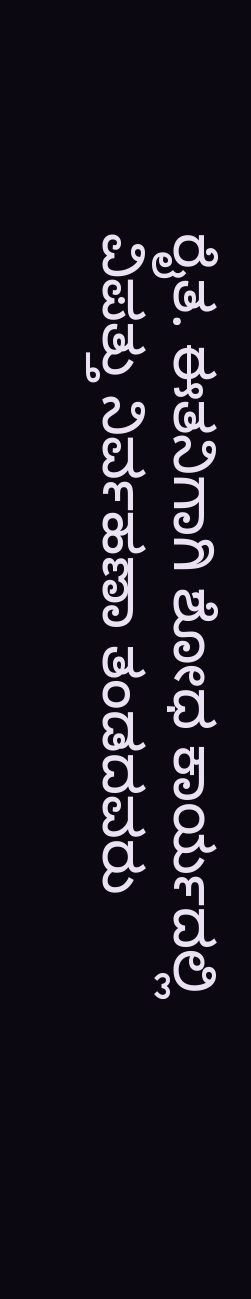ರೈತ. ಈತನಿಗಾಗಿ ಶೋಧ ಕಾರ್ಯದಲ್ಲಿ ವಿಪತ್ತು ನಿರ್ವಹಣಾ ತಂಡದವರು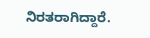ನಿರತರಾಗಿದ್ದಾರೆ.